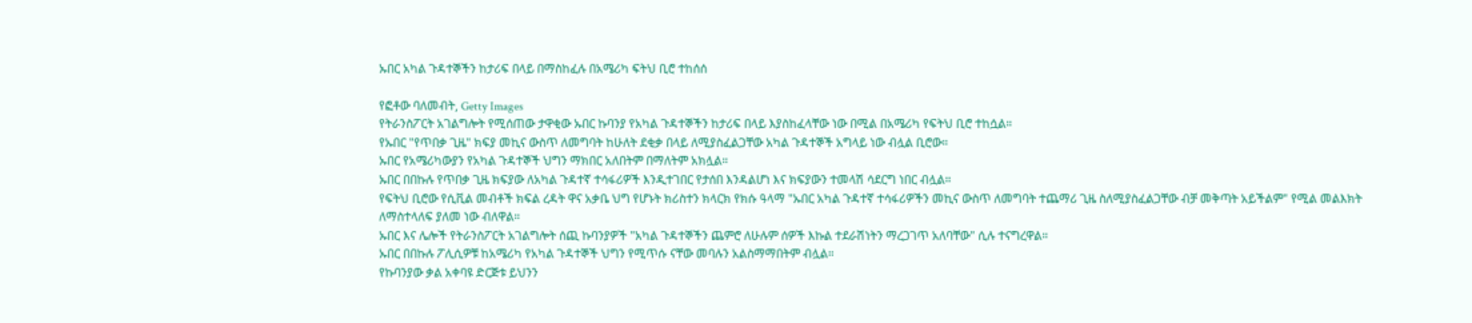ኡበር አካል ጉዳተኞችን ከታሪፍ በላይ በማስከፈሉ በአሜሪካ ፍትህ ቢሮ ተከሰሰ

የፎቶው ባለመብት, Getty Images
የትራንስፖርት አገልግሎት የሚሰጠው ታዋቂው ኡበር ኩባንያ የአካል ጉዳተኞችን ከታሪፍ በላይ እያስከፈላቸው ነው በሚል በአሜሪካ የፍትህ ቢሮ ተከሷል።
የኡበር "የጥበቃ ጊዜ" ክፍያ መኪና ውስጥ ለመግባት ከሁለት ደቂቃ በላይ ለሚያስፈልጋቸው አካል ጉዳተኞች አግላይ ነው ብሏል ቢሮው።
ኡበር የአሜሪካውያን የአካል ጉዳተኞች ህግን ማክበር አለበትም በማለትም አክሏል።
ኡበር በበኩሉ የጥበቃ ጊዜ ክፍያው ለአካል ጉዳተኛ ተሳፋሪዎች እንዲተገበር የታሰበ እንዳልሆነ እና ክፍያውን ተመላሽ ሳደርግ ነበር ብሏል።
የፍትህ ቢሮው የሲቪል መብቶች ክፍል ረዳት ዋና አቃቤ ህግ የሆኑት ክሪስተን ክላርክ የክሱ ዓላማ "ኡበር አካል ጉዳተኛ ተሳፋሪዎችን መኪና ውስጥ ለመግባት ተጨማሪ ጊዜ ስለሚያስፈልጋቸው ብቻ መቅጣት አይችልም" የሚል መልእክት ለማስተላለፍ ያለመ ነው ብለዋል።
ኡበር እና ሌሎች የትራንስፖርት አገልግሎት ሰጪ ኩባንያዎች "አካል ጉዳተኞችን ጨምሮ ለሁሉም ሰዎች እኩል ተደራሽነትን ማረጋገጥ አለባቸው" ሲሉ ተናግረዋል።
ኡበር በበኩሉ ፖሊሲዎቹ ከአሜሪካ የአካል ጉዳተኞች ህግን የሚጥሱ ናቸው መባሉን አልስማማበትም ብሏል።
የኩባንያው ቃል አቀባዩ ድርጅቱ ይህንን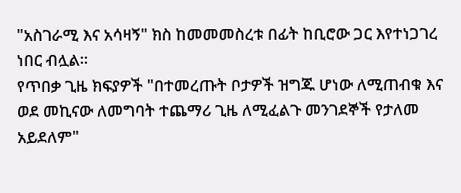"አስገራሚ እና አሳዛኝ" ክስ ከመመመስረቱ በፊት ከቢሮው ጋር እየተነጋገረ ነበር ብሏል።
የጥበቃ ጊዜ ክፍያዎች "በተመረጡት ቦታዎች ዝግጁ ሆነው ለሚጠብቁ እና ወደ መኪናው ለመግባት ተጨማሪ ጊዜ ለሚፈልጉ መንገደኞች የታለመ አይደለም"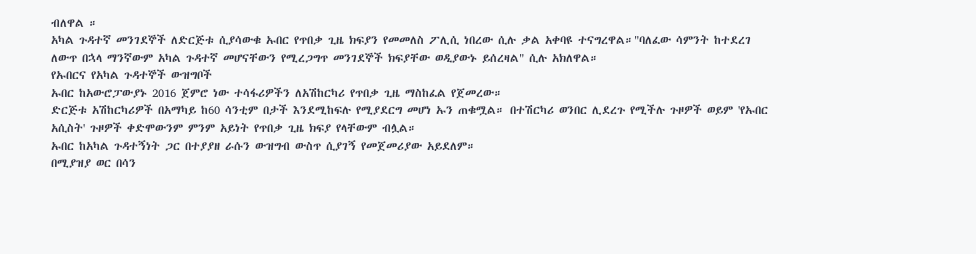ብለዋል ።
አካል ጉዳተኛ መንገደኞች ለድርጅቱ ሲያሳውቁ ኡበር የጥበቃ ጊዜ ክፍያን የመመለስ ፖሊሲ ነበረው ሲሉ ቃል አቀባዩ ተናግረዋል።"ባለፈው ሳምንት ከተደረገ ለውጥ በኋላ ማንኛውም አካል ጉዳተኛ መሆናቸውን የሚረጋግጥ መንገደኞች ክፍያቸው ወዲያውኑ ይሰረዛል" ሲሉ አክለዋል።
የኡበርና የአካል ጉዳተኞች ውዝግቦች
ኡበር ከአውሮፓውያኑ 2016 ጀምሮ ነው ተሳፋሪዎችን ለአሽከርካሪ የጥበቃ ጊዜ ማስከፈል የጀመረው።
ድርጅቱ አሽከርካሪዎች በአማካይ ከ60 ሳንቲም በታች እንደሚከፍሉ የሚያደርግ መሆነ ኡን ጠቁሟል። በተሽርካሪ ወንበር ሊደረጉ የሚችሉ ጉዞዎች ወይም 'የኡበር አሲስት' ጉዞዎች ቀድሞውንም ምንም አይነት የጥበቃ ጊዜ ክፍያ የላቸውም ብሏል።
ኡበር ከአካል ጉዳተኝነት ጋር በተያያዘ ራሱን ውዝግብ ውስጥ ሲያገኝ የመጀመሪያው አይደለም።
በሚያዝያ ወር በሳን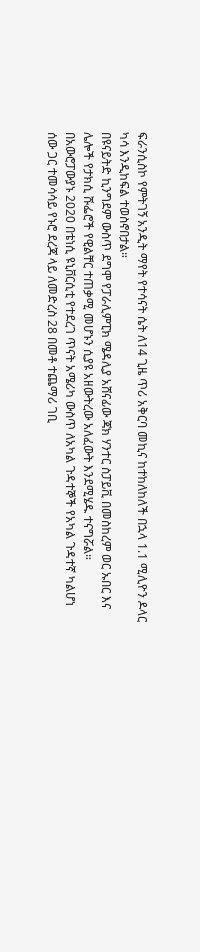ፍራንሲስኮ የምትገኝ አንዲት ማየት የተሳናት ሴት ለ14 ጊዜ ጥሪ አቅርባ መኪና ከተከለከለች በኋላ 1.1 ሚሊዮን ዶላር ካሳ እንዲከፍል ተወስኖበታል።
በዩናይትድ ኪንግደም ውስጥ ደግሞ የፓራሊምፒክ ሜዳሊያ አሸናፊው ጃክ ሃንተር ስፓይቪ በመስከረም ወር ኡበር እና ሌሎች የታክሲ ሹፌሮች የዊልቸር ተጠቃሚ መሆኑን ሲያዩ አዘውትረው አለፈውት እንደሚሄዱ ተናግሯል።
በአውሮፓውያኑ 2020 በቴነሲ ዩኒቨርሲቲ የተደረገ ጥናት አሜሪካ ውስጥ ለአካል ጉዳተኞች የአካል ጉዳተኛ ካልሆነ ሰው ጋር ተመሳሳይ የኑሮ ደረጃ ላይ ለመድረስ 28 በመቶ ተጨማሪ ገቢ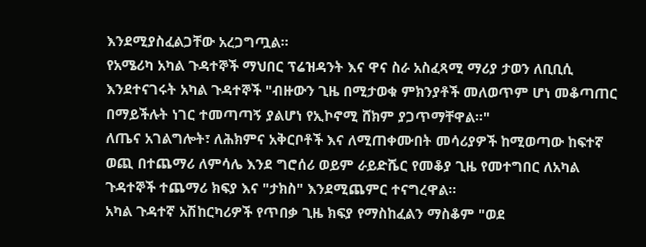እንደሚያስፈልጋቸው አረጋግጧል።
የአሜሪካ አካል ጉዳተኞች ማህበር ፕሬዝዳንት እና ዋና ስራ አስፈጻሚ ማሪያ ታወን ለቢቢሲ እንደተናገሩት አካል ጉዳተኞች "ብዙውን ጊዜ በሚታወቁ ምክንያቶች መለወጥም ሆነ መቆጣጠር በማይችሉት ነገር ተመጣጣኝ ያልሆነ የኢኮኖሚ ሸክም ያጋጥማቸዋል።"
ለጤና አገልግሎት፣ ለሕክምና አቅርቦቶች እና ለሚጠቀሙበት መሳሪያዎች ከሚወጣው ከፍተኛ ወጪ በተጨማሪ ለምሳሌ እንደ ግሮሰሪ ወይም ራይድሼር የመቆያ ጊዜ የመተግበር ለአካል ጉዳተኞች ተጨማሪ ክፍያ እና "ታክስ" እንደሚጨምር ተናግረዋል።
አካል ጉዳተኛ አሽከርካሪዎች የጥበቃ ጊዜ ክፍያ የማስከፈልን ማስቆም "ወደ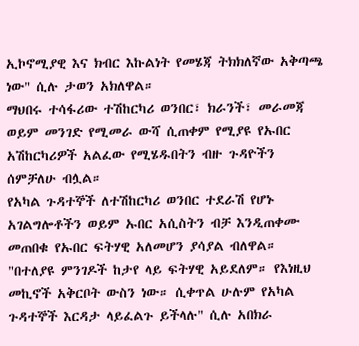ኢኮኖሚያዊ እና ክብር እኩልነት የመሄጃ ትክክለኛው አቅጣጫ ነው" ሲሉ ታወን አክለዋል።
ማህበሩ ተሳፋሪው ተሽከርካሪ ወንበር፣ ክራንች፣ መራመጃ ወይም መንገድ የሚመራ ውሻ ሲጠቀም የሚያዩ የኡበር አሽከርካሪዎች አልፈው የሚሄዱበትን ብዙ ጉዳዮችን ሰምቻለሁ ብሏል።
የአካል ጉዳተኞች ለተሽከርካሪ ወንበር ተደራሽ የሆኑ አገልግሎቶችን ወይም ኡበር አሲስትን ብቻ እንዲጠቀሙ መጠበቁ የኡበር ፍትሃዊ አለመሆን ያሳያል ብለዋል።
"በተለያዩ ምንገዶች ከታየ ላይ ፍትሃዊ አይደለም። የእነዚህ መኪኖች አቅርቦት ውስን ነው። ሲቀጥል ሁሉም የአካል ጉዳተኞች እርዳታ ላይፈልጉ ይችላሉ" ሲሉ አበክራ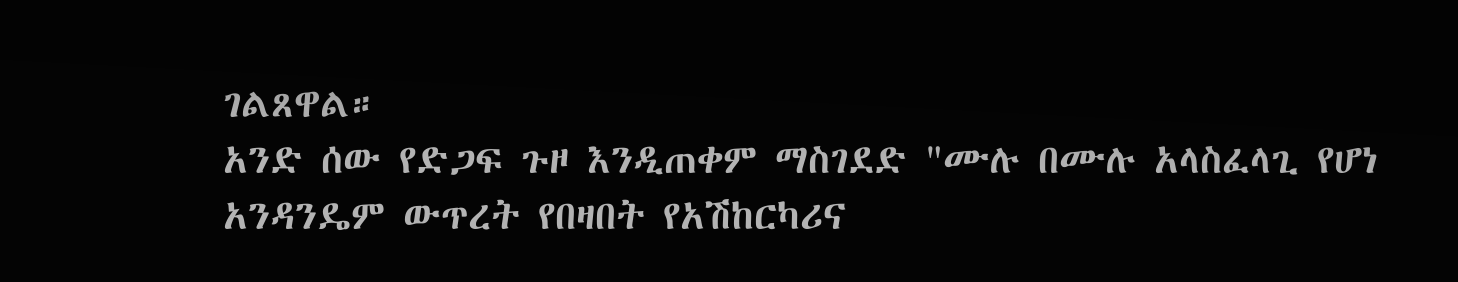ገልጸዋል።
አንድ ሰው የድጋፍ ጉዞ እንዲጠቀም ማስገደድ "ሙሉ በሙሉ አላስፈላጊ የሆነ አንዳንዴም ውጥረት የበዛበት የአሽከርካሪና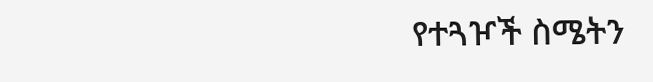የተጓዦች ስሜትን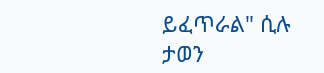ይፈጥራል" ሲሉ ታወን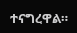ተናግረዋል።